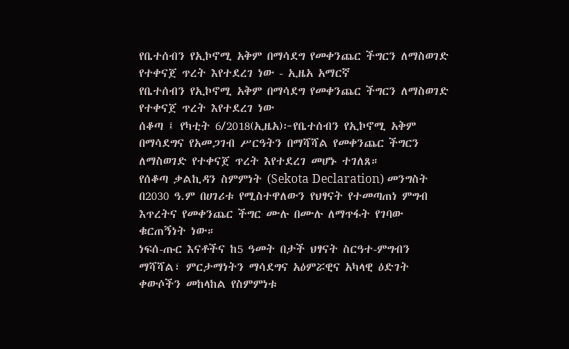የቤተሰብን የኢኮኖሚ አቅም በማሳደግ የመቀንጨር ችግርን ለማስወገድ የተቀናጀ ጥረት እየተደረገ ነው - ኢዜአ አማርኛ
የቤተሰብን የኢኮኖሚ አቅም በማሳደግ የመቀንጨር ችግርን ለማስወገድ የተቀናጀ ጥረት እየተደረገ ነው
ሰቆጣ ፤ የካቲት 6/2018(ኢዜአ)፦የቤተሰብን የኢኮኖሚ አቅም በማሳደግና የአመጋገብ ሥርዓትን በማሻሻል የመቀንጨር ችግርን ለማስወገድ የተቀናጀ ጥረት እየተደረገ መሆኑ ተገለጸ።
የሰቆጣ ቃልኪዳን ስምምነት (Sekota Declaration) መንግስት በ2030 ዓ.ም በሀገሪቱ የሚስተዋለውን የህፃናት የተመጣጠነ ምግብ እጥረትና የመቀንጨር ችግር ሙሉ በሙሉ ለማጥፋት የገባው ቁርጠኝነት ነው።
ነፍሰ-ጡር እናቶችና ከ5 ዓመት በታች ህፃናት ስርዓተ-ምግብን ማሻሻል፣ ምርታማነትን ማሳደግና አዕምሯዊና አካላዊ ዕድገት ቀውሶችን መከላከል የስምምነቱ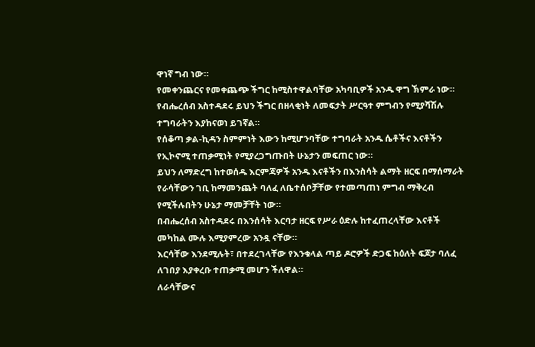ዋነኛ ግብ ነው።
የመቀንጨርና የመቀጨጭ ችግር ከሚስተዋልባቸው አካባቢዎች አንዱ ዋግ ኽምራ ነው።
የብሔረሰብ አስተዳደሩ ይህን ችግር በዘላቂነት ለመፍታት ሥርዓተ ምግብን የሚያሻሽሉ ተግባራትን እያከናወነ ይገኛል።
የሰቆጣ ቃል-ኪዳን ስምምነት እውን ከሚሆንባቸው ተግባራት አንዱ ሴቶችና እናቶችን የኢኮኖሚ ተጠቃሚነት የሚያረጋግጡበት ሁኔታን መፍጠር ነው።
ይህን ለማድረግ ከተወሰዱ እርምጃዎች አንዱ እናቶችን በእንስሳት ልማት ዘርፍ በማሰማራት የራሳቸውን ገቢ ከማመንጨት ባለፈ ለቤተሰቦቻቸው የተመጣጠነ ምግብ ማቅረብ የሚችሉበትን ሁኔታ ማመቻቸት ነው።
በብሔረሰብ አስተዳደሩ በእንሰሳት እርባታ ዘርፍ የሥራ ዕድሉ ከተፈጠረላቸው እናቶች መካከል ሙሉ እሚያምረው አንዷ ናቸው።
እርሳቸው እንደሚሉት፣ በተደረገላቸው የእንቁላል ጣይ ዶሮዎች ድጋፍ ከዕለት ፍጆታ ባለፈ ለገበያ እያቀረቡ ተጠቃሚ መሆን ችለዋል።
ለራሳቸውና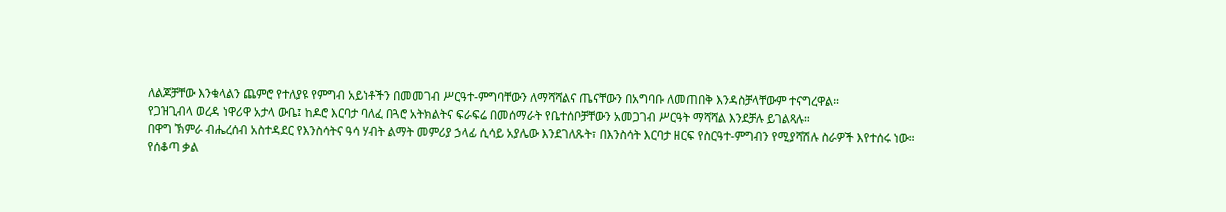ለልጆቻቸው እንቁላልን ጨምሮ የተለያዩ የምግብ አይነቶችን በመመገብ ሥርዓተ-ምግባቸውን ለማሻሻልና ጤናቸውን በአግባቡ ለመጠበቅ እንዳስቻላቸውም ተናግረዋል።
የጋዝጊብላ ወረዳ ነዋሪዋ አታላ ውቤ፤ ከዶሮ እርባታ ባለፈ በጓሮ አትክልትና ፍራፍሬ በመሰማራት የቤተሰቦቻቸውን አመጋገብ ሥርዓት ማሻሻል እንደቻሉ ይገልጻሉ።
በዋግ ኽምራ ብሔረሰብ አስተዳደር የእንስሳትና ዓሳ ሃብት ልማት መምሪያ ኃላፊ ሲሳይ አያሌው እንደገለጹት፣ በእንስሳት እርባታ ዘርፍ የስርዓተ-ምግብን የሚያሻሽሉ ስራዎች እየተሰሩ ነው።
የሰቆጣ ቃል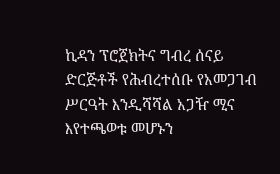ኪዳን ፕሮጀክትና ግብረ ሰናይ ድርጅቶች የሕብረተሰቡ የአመጋገብ ሥርዓት እንዲሻሻል አጋዥ ሚና እየተጫወቱ መሆኑን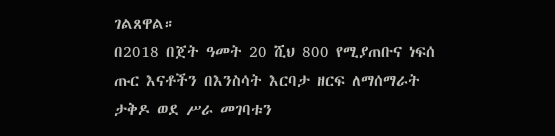ገልጸዋል።
በ2018 በጀት ዓመት 20 ሺህ 800 የሚያጠቡና ነፍሰ ጡር እናቶችን በእንስሳት እርባታ ዘርፍ ለማሰማራት ታቅዶ ወደ ሥራ መገባቱን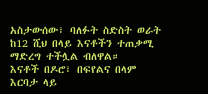አስታውሰው፣ ባለፉት ስድስት ወራት ከ12 ሺህ በላይ እናቶችን ተጠቃሚ ማድረግ ተችሏል ብለዋል።
እናቶች በዶሮ፣ በፍየልና በላም እርባታ ላይ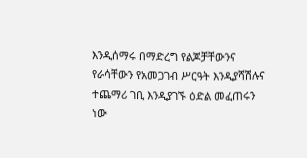እንዲሰማሩ በማድረግ የልጆቻቸውንና የራሳቸውን የአመጋገብ ሥርዓት እንዲያሻሽሉና ተጨማሪ ገቢ እንዲያገኙ ዕድል መፈጠሩን ነው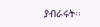ያብራሩት፡፡